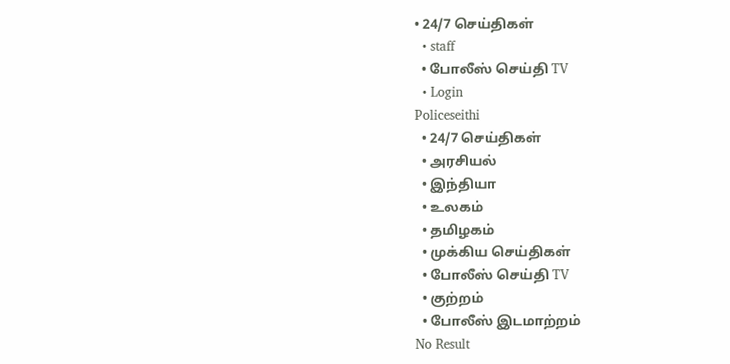• 24/7 செய்திகள்
  • staff
  • போலீஸ் செய்தி TV
  • Login
Policeseithi
  • 24/7 செய்திகள்
  • அரசியல்
  • இந்தியா
  • உலகம்
  • தமிழகம்
  • முக்கிய செய்திகள்
  • போலீஸ் செய்தி TV
  • குற்றம்
  • போலீஸ் இடமாற்றம்
No Result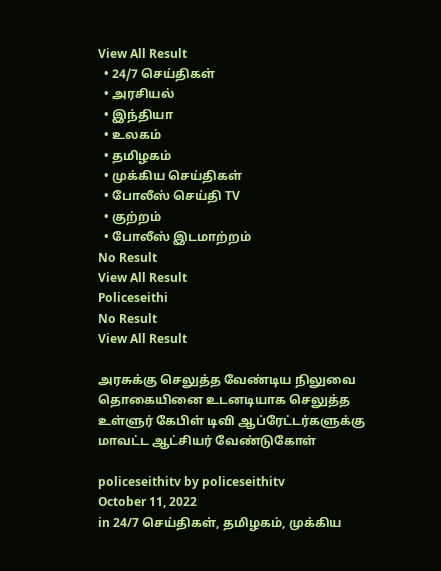View All Result
  • 24/7 செய்திகள்
  • அரசியல்
  • இந்தியா
  • உலகம்
  • தமிழகம்
  • முக்கிய செய்திகள்
  • போலீஸ் செய்தி TV
  • குற்றம்
  • போலீஸ் இடமாற்றம்
No Result
View All Result
Policeseithi
No Result
View All Result

அரசுக்கு செலுத்த வேண்டிய நிலுவை தொகையினை உடனடியாக செலுத்த உள்ளுர் கேபிள் டிவி ஆப்ரேட்டர்களுக்கு மாவட்ட ஆட்சியர் வேண்டுகோள்

policeseithitv by policeseithitv
October 11, 2022
in 24/7 செய்திகள், தமிழகம், முக்கிய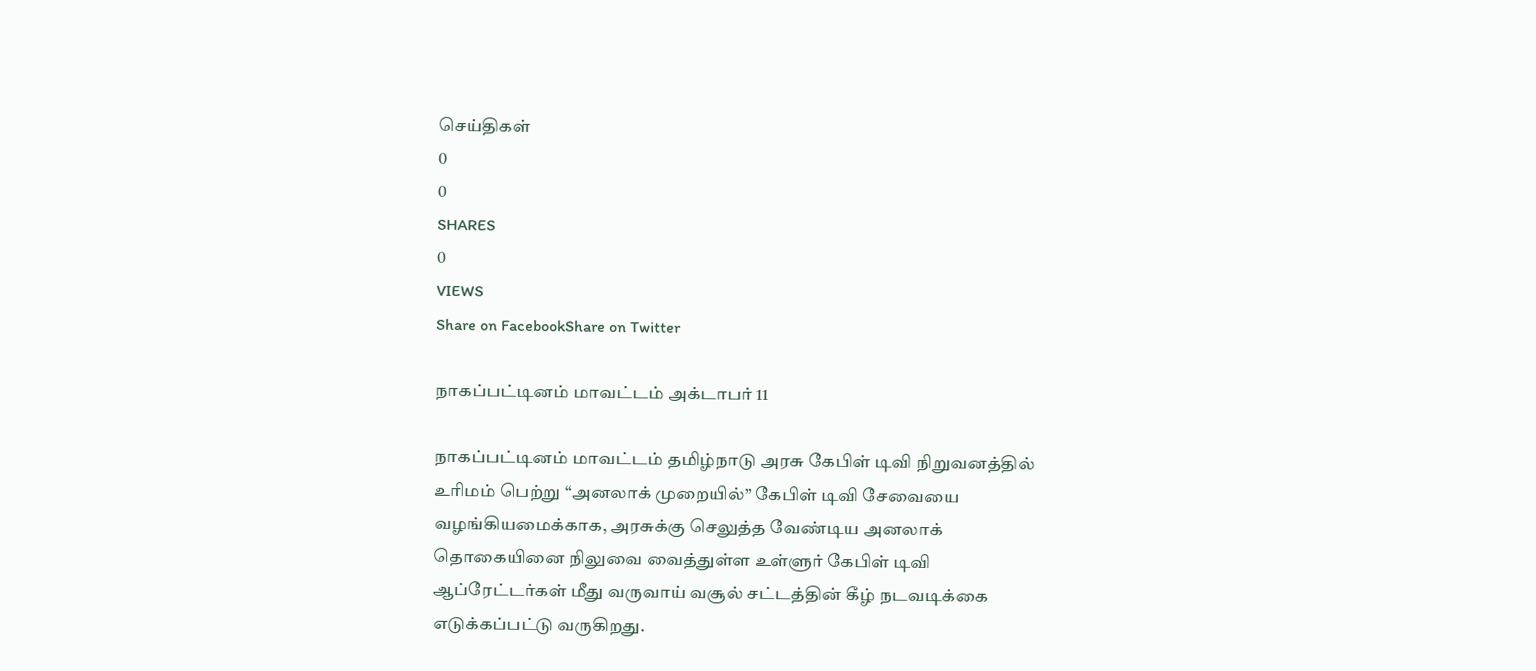செய்திகள்
0
0
SHARES
0
VIEWS
Share on FacebookShare on Twitter

நாகப்பட்டினம் மாவட்டம் அக்டாபர் 11

நாகப்பட்டினம் மாவட்டம் தமிழ்நாடு அரசு கேபிள் டிவி நிறுவனத்தில் உரிமம் பெற்று “அனலாக் முறையில்” கேபிள் டிவி சேவையை வழங்கியமைக்காக, அரசுக்கு செலுத்த வேண்டிய அனலாக் தொகையினை நிலுவை வைத்துள்ள உள்ளுர் கேபிள் டிவி ஆப்ரேட்டர்கள் மீது வருவாய் வசூல் சட்டத்தின் கீழ் நடவடிக்கை எடுக்கப்பட்டு வருகிறது.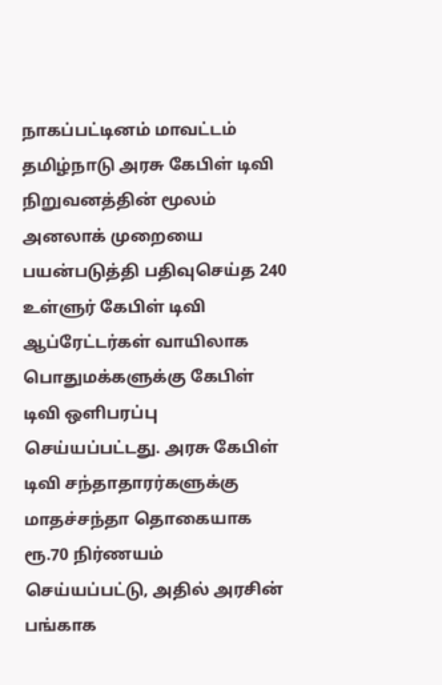நாகப்பட்டினம் மாவட்டம் தமிழ்நாடு அரசு கேபிள் டிவி நிறுவனத்தின் மூலம் அனலாக் முறையை பயன்படுத்தி பதிவுசெய்த 240 உள்ளுர் கேபிள் டிவி ஆப்ரேட்டர்கள் வாயிலாக பொதுமக்களுக்கு கேபிள் டிவி ஒளிபரப்பு செய்யப்பட்டது. அரசு கேபிள் டிவி சந்தாதாரர்களுக்கு மாதச்சந்தா தொகையாக ரூ.70 நிர்ணயம் செய்யப்பட்டு, அதில் அரசின் பங்காக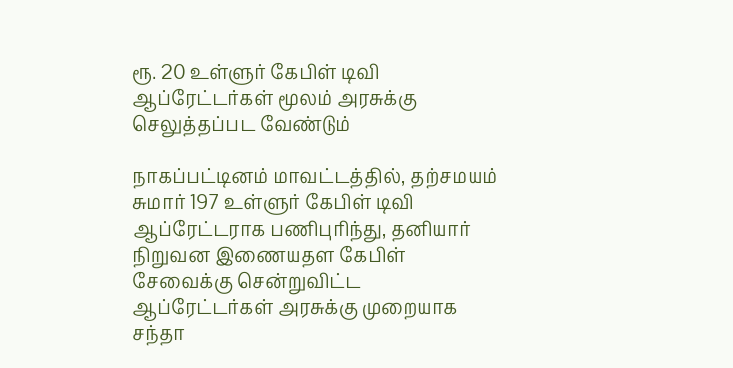ரூ. 20 உள்ளுர் கேபிள் டிவி ஆப்ரேட்டர்கள் மூலம் அரசுக்கு செலுத்தப்பட வேண்டும்

நாகப்பட்டினம் மாவட்டத்தில், தற்சமயம் சுமார் 197 உள்ளுர் கேபிள் டிவி ஆப்ரேட்டராக பணிபுரிந்து, தனியார் நிறுவன இணையதள கேபிள் சேவைக்கு சென்றுவிட்ட ஆப்ரேட்டர்கள் அரசுக்கு முறையாக சந்தா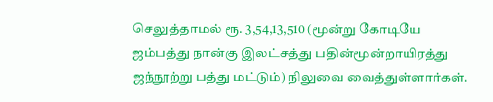செலுத்தாமல் ரூ. 3,54,13,510 (மூன்று கோடியே ஜம்பத்து நான்கு இலட்சத்து பதின்மூன்றாயிரத்து ஜந்நூற்று பத்து மட்டும்) நிலுவை வைத்துள்ளார்கள்.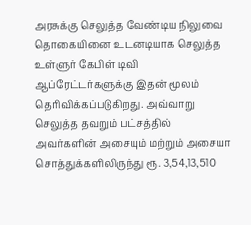அரசுக்கு செலுத்த வேண்டிய நிலுவை தொகையினை உடனடியாக செலுத்த உள்ளுர் கேபிள் டிவி ஆப்ரேட்டர்களுக்கு இதன் மூலம் தெரிவிக்கப்படுகிறது. அவ்வாறு செலுத்த தவறும் பட்சத்தில் அவர்களின் அசையும் மற்றும் அசையா சொத்துக்களிலிருந்து ரூ. 3,54,13,510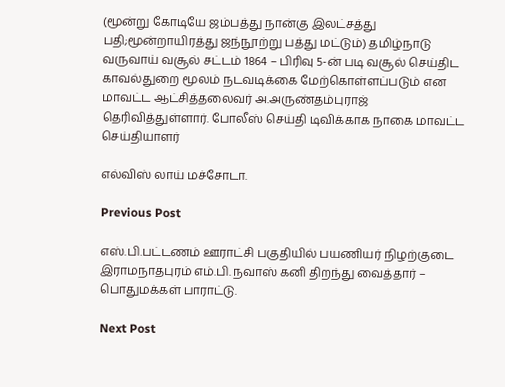(மூன்று கோடியே ஜம்பத்து நான்கு இலட்சத்து பதி;மூன்றாயிரத்து ஜந்நூற்று பத்து மட்டும்) தமிழ்நாடு வருவாய் வசூல் சட்டம் 1864 – பிரிவு 5-ன் படி வசூல் செய்திட காவல்துறை மூலம் நடவடிக்கை மேற்கொள்ளப்படும் என மாவட்ட ஆட்சித்தலைவர் அ.அருண்தம்புராஜ் தெரிவித்துள்ளார். போலீஸ் செய்தி டிவிக்காக நாகை மாவட்ட செய்தியாளர்

எல்விஸ் லாய் மச்சோடா.

Previous Post

எஸ்.பி.பட்டணம் ஊராட்சி பகுதியில் பயணியர் நிழற்குடை இராமநாதபுரம் எம்.பி. நவாஸ் கனி திறந்து வைத்தார் – பொதுமக்கள் பாராட்டு.

Next Post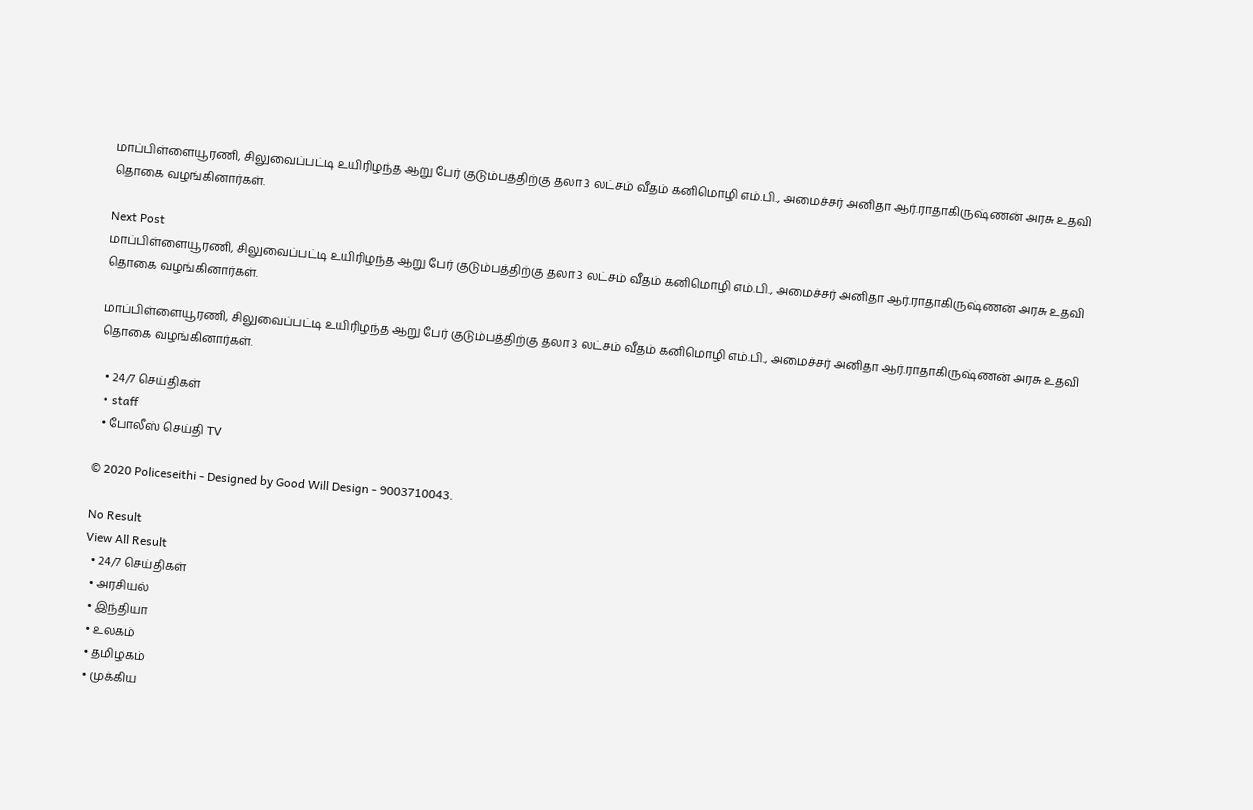மாப்பிள்ளையூரணி, சிலுவைப்பட்டி உயிரிழந்த ஆறு பேர் குடும்பத்திற்கு தலா 3 லட்சம் வீதம் கனிமொழி எம்.பி., அமைச்சர் அனிதா ஆர்.ராதாகிருஷ்ணன் அரசு உதவி தொகை வழங்கினார்கள்.

Next Post
மாப்பிள்ளையூரணி, சிலுவைப்பட்டி உயிரிழந்த ஆறு பேர் குடும்பத்திற்கு தலா 3 லட்சம் வீதம் கனிமொழி எம்.பி., அமைச்சர் அனிதா ஆர்.ராதாகிருஷ்ணன் அரசு உதவி தொகை வழங்கினார்கள்.

மாப்பிள்ளையூரணி, சிலுவைப்பட்டி உயிரிழந்த ஆறு பேர் குடும்பத்திற்கு தலா 3 லட்சம் வீதம் கனிமொழி எம்.பி., அமைச்சர் அனிதா ஆர்.ராதாகிருஷ்ணன் அரசு உதவி தொகை வழங்கினார்கள்.

  • 24/7 செய்திகள்
  • staff
  • போலீஸ் செய்தி TV

© 2020 Policeseithi - Designed by Good Will Design - 9003710043.

No Result
View All Result
  • 24/7 செய்திகள்
  • அரசியல்
  • இந்தியா
  • உலகம்
  • தமிழகம்
  • முக்கிய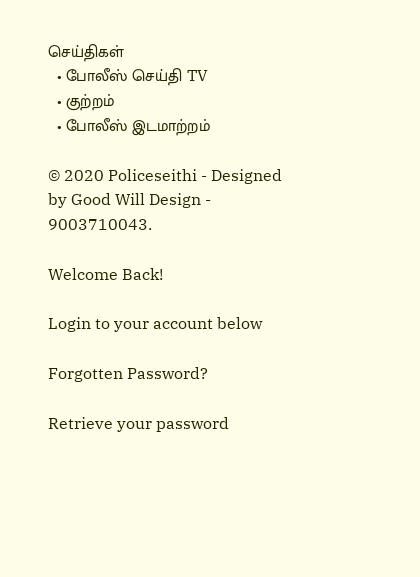செய்திகள்
  • போலீஸ் செய்தி TV
  • குற்றம்
  • போலீஸ் இடமாற்றம்

© 2020 Policeseithi - Designed by Good Will Design - 9003710043.

Welcome Back!

Login to your account below

Forgotten Password?

Retrieve your password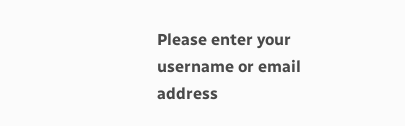Please enter your username or email address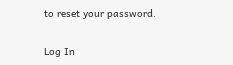to reset your password.

Log In